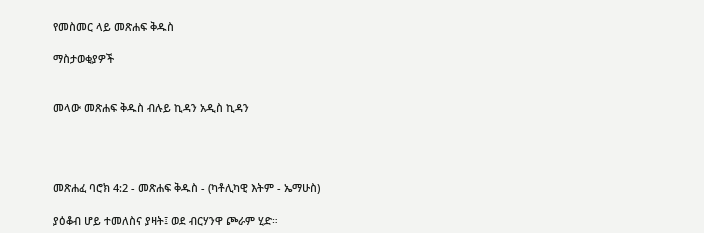የመስመር ላይ መጽሐፍ ቅዱስ

ማስታወቂያዎች


መላው መጽሐፍ ቅዱስ ብሉይ ኪዳን አዲስ ኪዳን




መጽሐፈ ባሮክ 4:2 - መጽሐፍ ቅዱስ - (ካቶሊካዊ እትም - ኤማሁስ)

ያዕቆብ ሆይ ተመለስና ያዛት፤ ወደ ብርሃንዋ ጮራም ሂድ።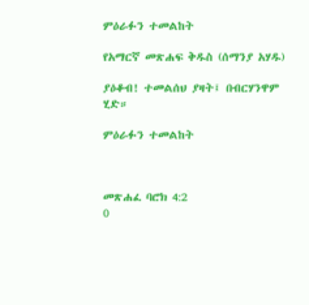ምዕራፉን ተመልከት

የአማርኛ መጽሐፍ ቅዱስ (ሰማንያ አሃዱ)

ያዕቆብ! ተመልሰህ ያዛት፤ በብርሃንዋም ሂድ።

ምዕራፉን ተመልከት



መጽሐፈ ባሮክ 4:2
0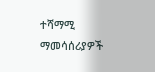ተሻማሚ ማመሳሰሪያዎች